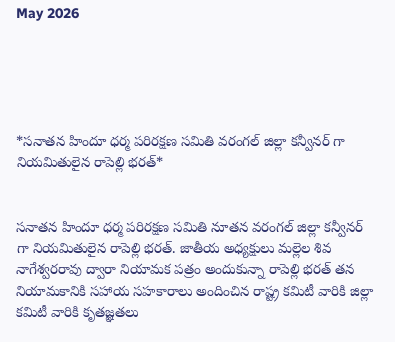May 2026





*సనాతన హిందూ ధర్మ పరిరక్షణ సమితి వరంగల్ జిల్లా కన్వీనర్ గా నియమితులైన రాపెల్లి భరత్*


సనాతన హిందూ ధర్మ పరిరక్షణ సమితి నూతన వరంగల్ జిల్లా కన్వీనర్ గా నియమితులైన రాపెల్లి భరత్. జాతీయ అధ్యక్షులు మల్లెల శివ నాగేశ్వరరావు ద్వారా నియామక పత్రం అందుకున్నా రాపెల్లి భరత్ తన నియామకానికి సహాయ సహకారాలు అందించిన రాష్ట్ర కమిటీ వారికి జిల్లా కమిటీ వారికి కృతజ్ఞతలు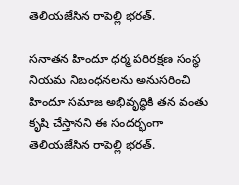తెలియజేసిన రాపెల్లి భరత్.

సనాతన హిందూ ధర్మ పరిరక్షణ సంస్థ నియమ నిబంధనలను అనుసరించి హిందూ సమాజ అభివృద్ధికి తన వంతు కృషి చేస్తానని ఈ సందర్భంగా తెలియజేసిన రాపెల్లి భరత్.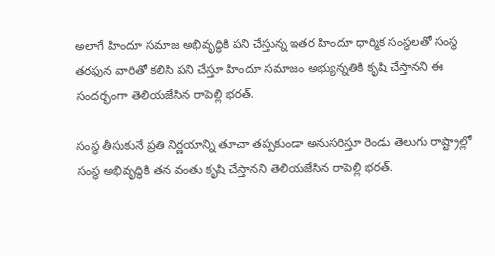అలాగే హిందూ సమాజ అభివృద్ధికి పని చేస్తున్న ఇతర హిందూ ధార్మిక సంస్థలతో సంస్థ తరఫున వారితో కలిసి పని చేస్తూ హిందూ సమాజం అభ్యున్నతికి కృషి చేస్తానని ఈ సందర్భంగా తెలియజేసిన రాపెల్లి భరత్.

సంస్థ తీసుకునే ప్రతి నిర్ణయాన్ని తూచా తప్పకుండా అనుసరిస్తూ రెండు తెలుగు రాష్ట్రాల్లో సంస్థ అభివృద్ధికి తన వంతు కృషి చేస్తానని తెలియజేసిన రాపెల్లి భరత్.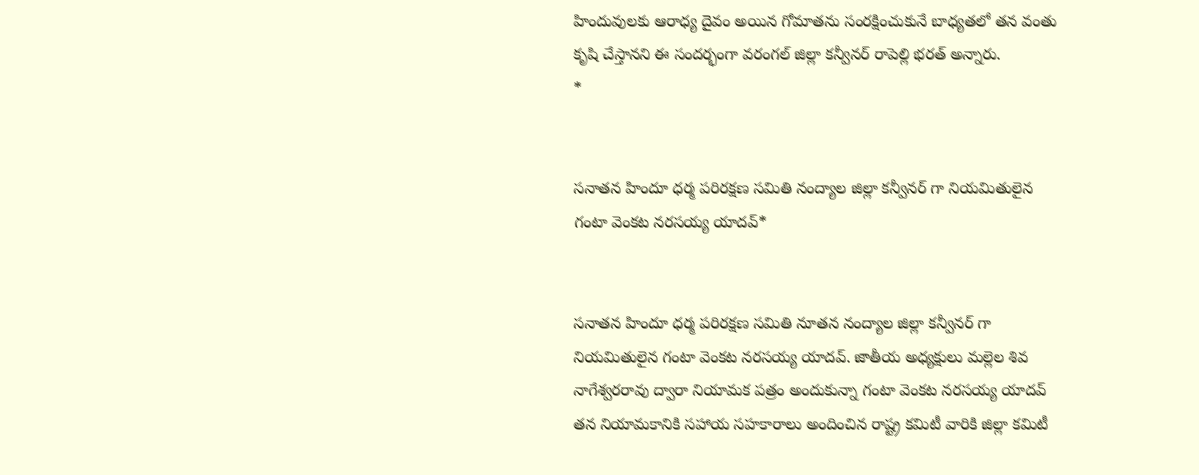హిందువులకు ఆరాధ్య దైవం అయిన గోమాతను సంరక్షించుకునే బాధ్యతలో తన వంతు కృషి చేస్తానని ఈ సందర్భంగా వరంగల్ జిల్లా కన్వీనర్ రాపెల్లి భరత్ అన్నారు.
*


సనాతన హిందూ ధర్మ పరిరక్షణ సమితి నంద్యాల జిల్లా కన్వీనర్ గా నియమితులైన గంటా వెంకట నరసయ్య యాదవ్*


సనాతన హిందూ ధర్మ పరిరక్షణ సమితి నూతన నంద్యాల జిల్లా కన్వీనర్ గా నియమితులైన గంటా వెంకట నరసయ్య యాదవ్. జాతీయ అధ్యక్షులు మల్లెల శివ నాగేశ్వరరావు ద్వారా నియామక పత్రం అందుకున్నా గంటా వెంకట నరసయ్య యాదవ్ తన నియామకానికి సహాయ సహకారాలు అందించిన రాష్ట్ర కమిటీ వారికి జిల్లా కమిటీ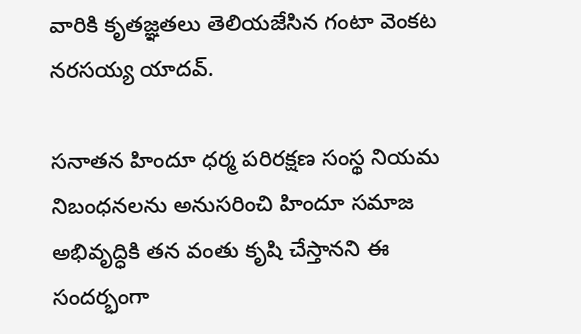వారికి కృతజ్ఞతలు తెలియజేసిన గంటా వెంకట నరసయ్య యాదవ్.

సనాతన హిందూ ధర్మ పరిరక్షణ సంస్థ నియమ నిబంధనలను అనుసరించి హిందూ సమాజ అభివృద్ధికి తన వంతు కృషి చేస్తానని ఈ సందర్భంగా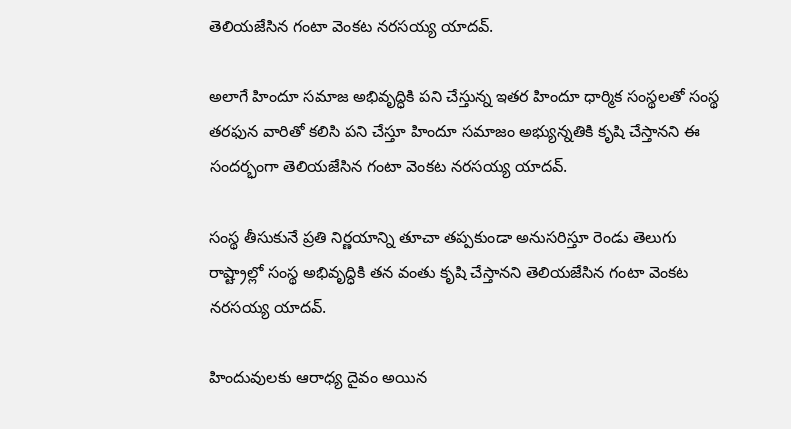తెలియజేసిన గంటా వెంకట నరసయ్య యాదవ్.

అలాగే హిందూ సమాజ అభివృద్ధికి పని చేస్తున్న ఇతర హిందూ ధార్మిక సంస్థలతో సంస్థ తరఫున వారితో కలిసి పని చేస్తూ హిందూ సమాజం అభ్యున్నతికి కృషి చేస్తానని ఈ సందర్భంగా తెలియజేసిన గంటా వెంకట నరసయ్య యాదవ్.

సంస్థ తీసుకునే ప్రతి నిర్ణయాన్ని తూచా తప్పకుండా అనుసరిస్తూ రెండు తెలుగు రాష్ట్రాల్లో సంస్థ అభివృద్ధికి తన వంతు కృషి చేస్తానని తెలియజేసిన గంటా వెంకట నరసయ్య యాదవ్.

హిందువులకు ఆరాధ్య దైవం అయిన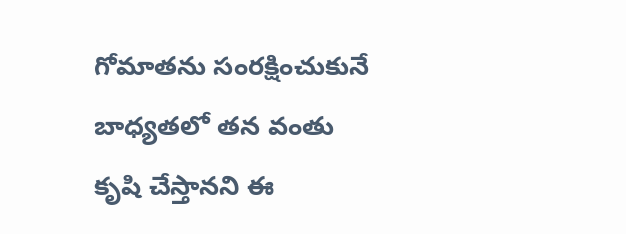గోమాతను సంరక్షించుకునే బాధ్యతలో తన వంతు కృషి చేస్తానని ఈ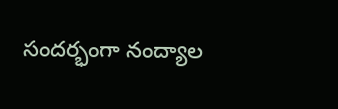సందర్భంగా నంద్యాల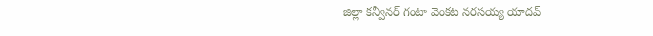జిల్లా కన్వీనర్ గంటా వెంకట నరసయ్య యాదవ్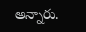అన్నారు.